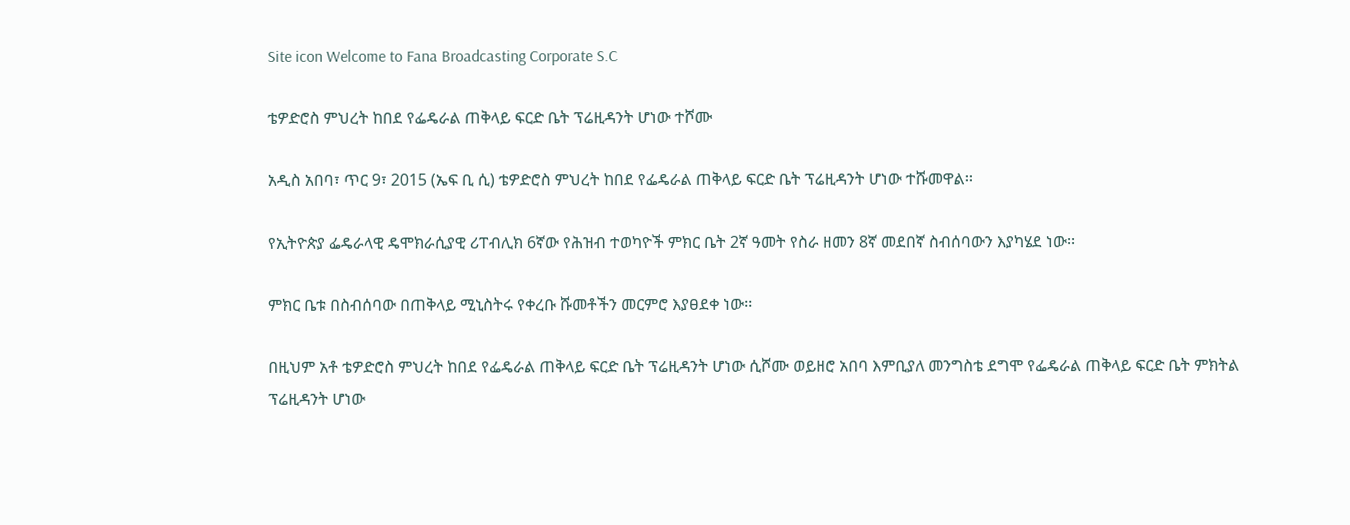Site icon Welcome to Fana Broadcasting Corporate S.C

ቴዎድሮስ ምህረት ከበደ የፌዴራል ጠቅላይ ፍርድ ቤት ፕሬዚዳንት ሆነው ተሾሙ

አዲስ አበባ፣ ጥር 9፣ 2015 (ኤፍ ቢ ሲ) ቴዎድሮስ ምህረት ከበደ የፌዴራል ጠቅላይ ፍርድ ቤት ፕሬዚዳንት ሆነው ተሹመዋል፡፡

የኢትዮጵያ ፌዴራላዊ ዴሞክራሲያዊ ሪፐብሊክ 6ኛው የሕዝብ ተወካዮች ምክር ቤት 2ኛ ዓመት የስራ ዘመን 8ኛ መደበኛ ስብሰባውን እያካሄደ ነው፡፡

ምክር ቤቱ በስብሰባው በጠቅላይ ሚኒስትሩ የቀረቡ ሹመቶችን መርምሮ እያፀደቀ ነው፡፡

በዚህም አቶ ቴዎድሮስ ምህረት ከበደ የፌዴራል ጠቅላይ ፍርድ ቤት ፕሬዚዳንት ሆነው ሲሾሙ ወይዘሮ አበባ እምቢያለ መንግስቴ ደግሞ የፌዴራል ጠቅላይ ፍርድ ቤት ምክትል ፕሬዚዳንት ሆነው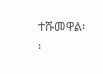ተሹመዋል፡፡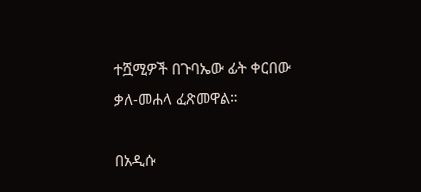ተሿሚዎች በጉባኤው ፊት ቀርበው ቃለ-መሐላ ፈጽመዋል።

በአዲሱ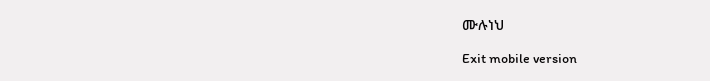ሙሉነህ

Exit mobile version